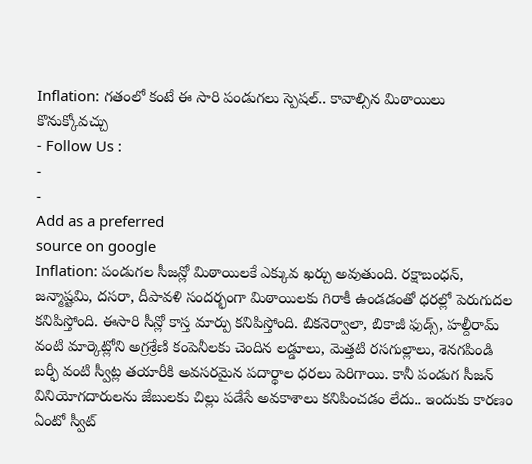Inflation: గతంలో కంటే ఈ సారి పండుగలు స్పెషల్.. కావాల్సిన మిఠాయిలు కొనుక్కోవచ్చు
- Follow Us :
-
-
Add as a preferred
source on google
Inflation: పండుగల సీజన్లో మిఠాయిలకే ఎక్కువ ఖర్చు అవుతుంది. రక్షాబంధన్, జన్మాష్టమి, దసరా, దీపావళి సందర్భంగా మిఠాయిలకు గిరాకీ ఉండడంతో ధరల్లో పెరుగుదల కనిపిస్తోంది. ఈసారి సీన్లో కాస్త మార్పు కనిపిస్తోంది. బికనెర్వాలా, బికాజీ ఫుడ్స్, హల్దీరామ్ వంటి మార్కెట్లోని అగ్రశ్రేణి కంపెనీలకు చెందిన లడ్డూలు, మెత్తటి రసగుల్లాలు, శెనగపిండి బర్ఫీ వంటి స్వీట్ల తయారీకి అవసరమైన పదార్థాల ధరలు పెరిగాయి. కానీ పండుగ సీజన్ వినియోగదారులను జేబులకు చిల్లు పడేసే అవకాశాలు కనిపించడం లేదు.. ఇందుకు కారణం ఏంటో స్వీట్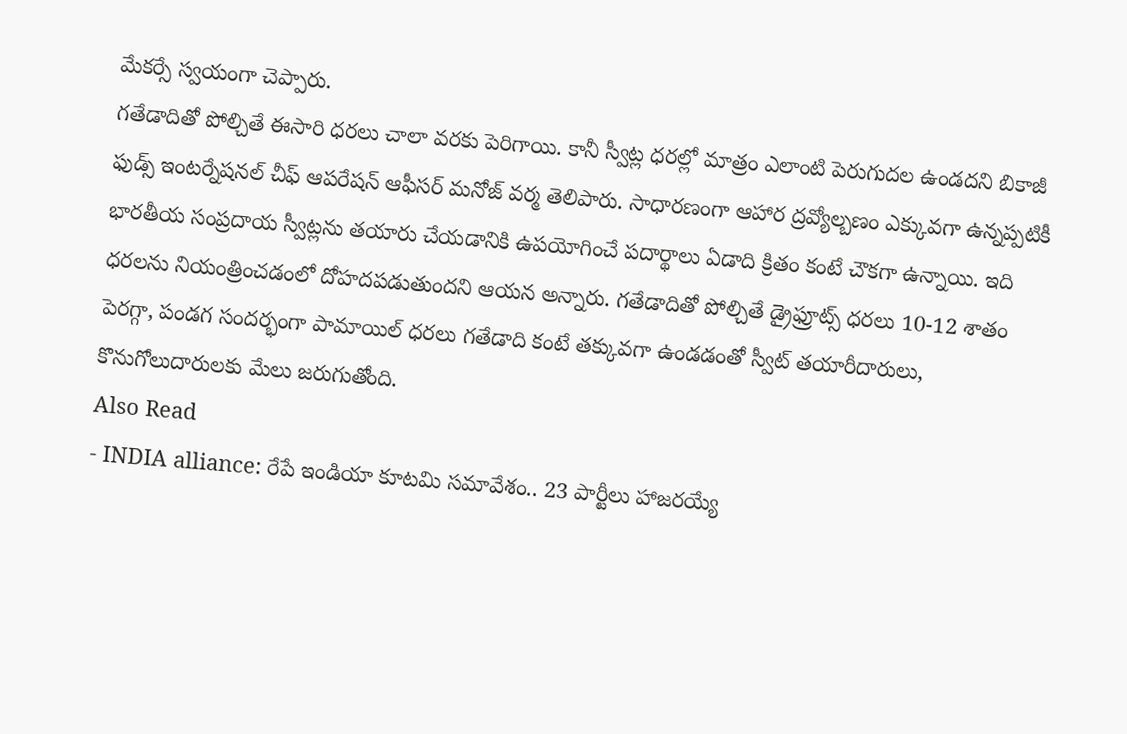మేకర్సే స్వయంగా చెప్పారు.
గతేడాదితో పోల్చితే ఈసారి ధరలు చాలా వరకు పెరిగాయి. కానీ స్వీట్ల ధరల్లో మాత్రం ఎలాంటి పెరుగుదల ఉండదని బికాజీ ఫుడ్స్ ఇంటర్నేషనల్ చీఫ్ ఆపరేషన్ ఆఫీసర్ మనోజ్ వర్మ తెలిపారు. సాధారణంగా ఆహార ద్రవ్యోల్బణం ఎక్కువగా ఉన్నప్పటికీ భారతీయ సంప్రదాయ స్వీట్లను తయారు చేయడానికి ఉపయోగించే పదార్థాలు ఏడాది క్రితం కంటే చౌకగా ఉన్నాయి. ఇది ధరలను నియంత్రించడంలో దోహదపడుతుందని ఆయన అన్నారు. గతేడాదితో పోల్చితే డ్రైఫ్రూట్స్ ధరలు 10-12 శాతం పెరగ్గా, పండగ సందర్భంగా పామాయిల్ ధరలు గతేడాది కంటే తక్కువగా ఉండడంతో స్వీట్ తయారీదారులు, కొనుగోలుదారులకు మేలు జరుగుతోంది.
Also Read
- INDIA alliance: రేపే ఇండియా కూటమి సమావేశం.. 23 పార్టీలు హాజరయ్యే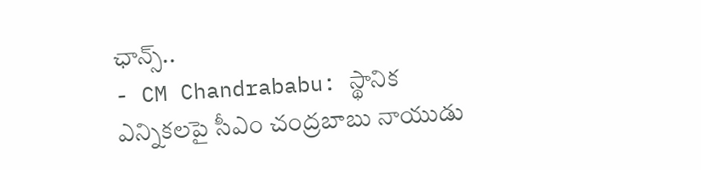ఛాన్స్..
- CM Chandrababu: స్థానిక ఎన్నికలపై సీఎం చంద్రబాబు నాయుడు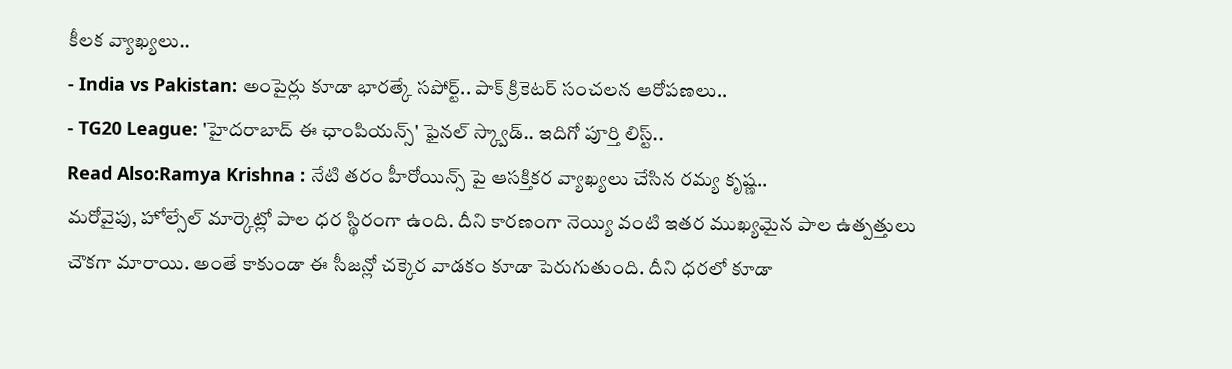కీలక వ్యాఖ్యలు..
- India vs Pakistan: అంపైర్లు కూడా భారత్కే సపోర్ట్.. పాక్ క్రికెటర్ సంచలన ఆరోపణలు..
- TG20 League: 'హైదరాబాద్ ఈ ఛాంపియన్స్' ఫైనల్ స్క్వాడ్.. ఇదిగో పూర్తి లిస్ట్..
Read Also:Ramya Krishna : నేటి తరం హీరోయిన్స్ పై ఆసక్తికర వ్యాఖ్యలు చేసిన రమ్య కృష్ణ..
మరోవైపు, హోల్సేల్ మార్కెట్లో పాల ధర స్థిరంగా ఉంది. దీని కారణంగా నెయ్యి వంటి ఇతర ముఖ్యమైన పాల ఉత్పత్తులు చౌకగా మారాయి. అంతే కాకుండా ఈ సీజన్లో చక్కెర వాడకం కూడా పెరుగుతుంది. దీని ధరలో కూడా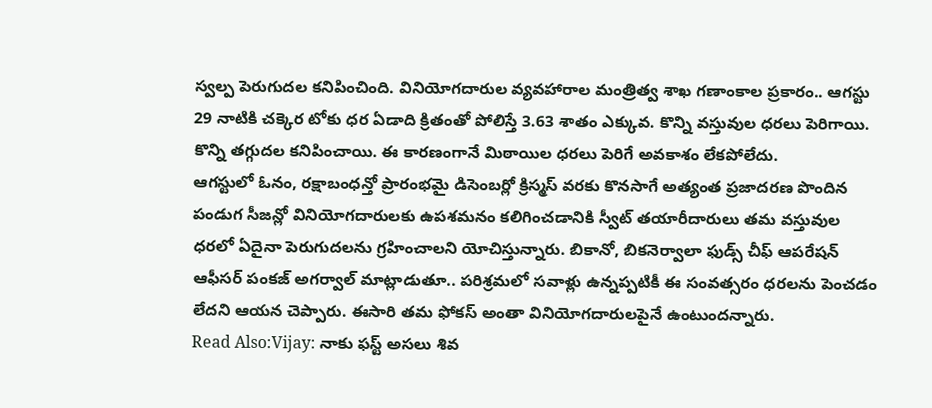స్వల్ప పెరుగుదల కనిపించింది. వినియోగదారుల వ్యవహారాల మంత్రిత్వ శాఖ గణాంకాల ప్రకారం.. ఆగస్టు 29 నాటికి చక్కెర టోకు ధర ఏడాది క్రితంతో పోలిస్తే 3.63 శాతం ఎక్కువ. కొన్ని వస్తువుల ధరలు పెరిగాయి. కొన్ని తగ్గుదల కనిపించాయి. ఈ కారణంగానే మిఠాయిల ధరలు పెరిగే అవకాశం లేకపోలేదు.
ఆగస్టులో ఓనం, రక్షాబంధన్తో ప్రారంభమై డిసెంబర్లో క్రిస్మస్ వరకు కొనసాగే అత్యంత ప్రజాదరణ పొందిన పండుగ సీజన్లో వినియోగదారులకు ఉపశమనం కలిగించడానికి స్వీట్ తయారీదారులు తమ వస్తువుల ధరలో ఏదైనా పెరుగుదలను గ్రహించాలని యోచిస్తున్నారు. బికానో, బికనెర్వాలా ఫుడ్స్ చీఫ్ ఆపరేషన్ ఆఫీసర్ పంకజ్ అగర్వాల్ మాట్లాడుతూ.. పరిశ్రమలో సవాళ్లు ఉన్నప్పటికీ ఈ సంవత్సరం ధరలను పెంచడం లేదని ఆయన చెప్పారు. ఈసారి తమ ఫోకస్ అంతా వినియోగదారులపైనే ఉంటుందన్నారు.
Read Also:Vijay: నాకు ఫస్ట్ అసలు శివ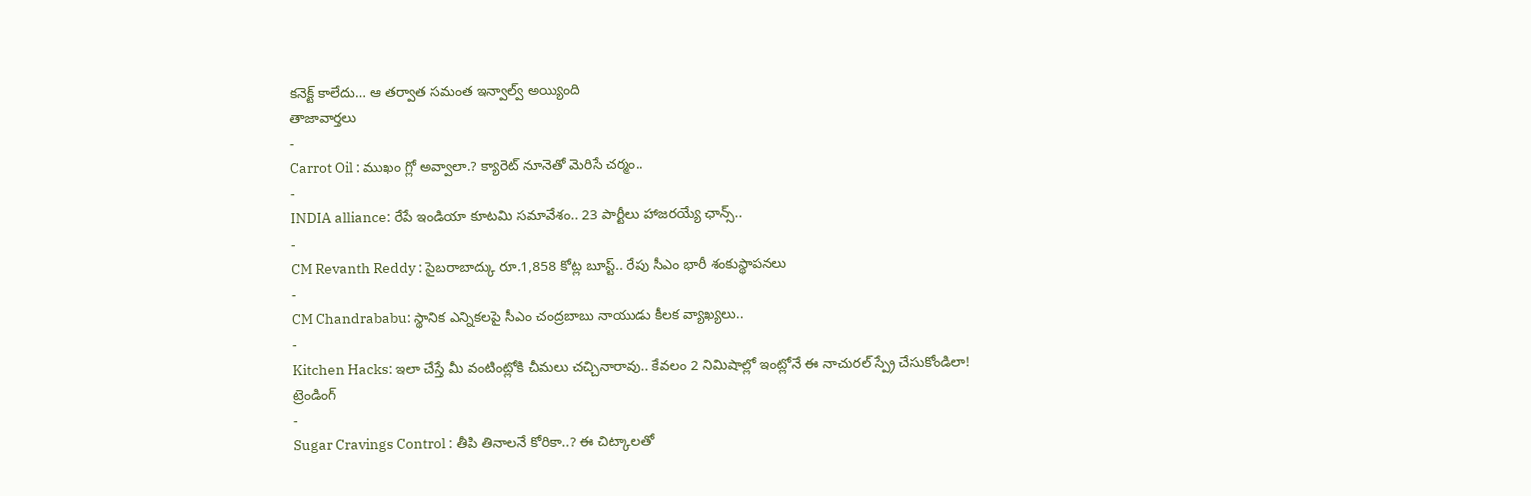కనెక్ట్ కాలేదు… ఆ తర్వాత సమంత ఇన్వాల్వ్ అయ్యింది
తాజావార్తలు
-
Carrot Oil : ముఖం గ్లో అవ్వాలా.? క్యారెట్ నూనెతో మెరిసే చర్మం..
-
INDIA alliance: రేపే ఇండియా కూటమి సమావేశం.. 23 పార్టీలు హాజరయ్యే ఛాన్స్..
-
CM Revanth Reddy : సైబరాబాద్కు రూ.1,858 కోట్ల బూస్ట్.. రేపు సీఎం భారీ శంకుస్థాపనలు
-
CM Chandrababu: స్థానిక ఎన్నికలపై సీఎం చంద్రబాబు నాయుడు కీలక వ్యాఖ్యలు..
-
Kitchen Hacks: ఇలా చేస్తే మీ వంటింట్లోకి చీమలు చచ్చినారావు.. కేవలం 2 నిమిషాల్లో ఇంట్లోనే ఈ నాచురల్ స్ప్రే చేసుకోండిలా!
ట్రెండింగ్
-
Sugar Cravings Control : తీపి తినాలనే కోరికా..? ఈ చిట్కాలతో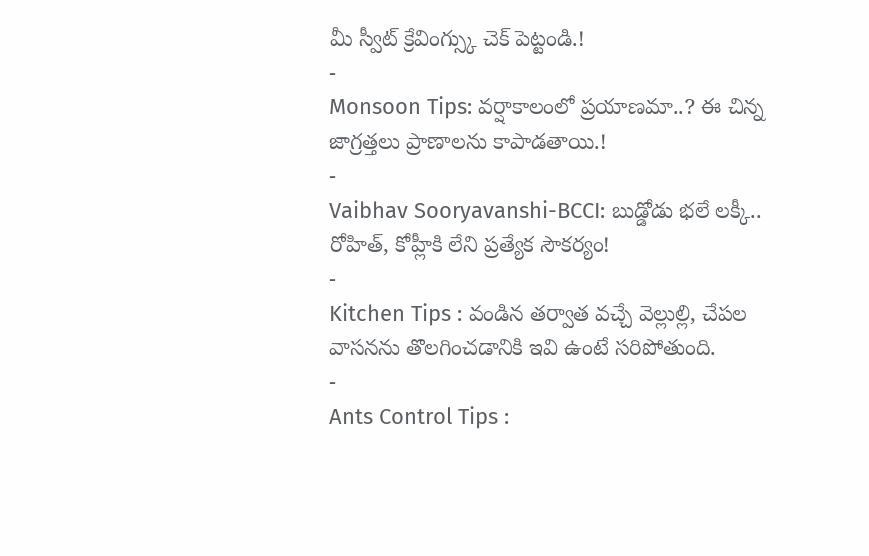మీ స్వీట్ క్రేవింగ్స్కు చెక్ పెట్టండి.!
-
Monsoon Tips: వర్షాకాలంలో ప్రయాణమా..? ఈ చిన్న జాగ్రత్తలు ప్రాణాలను కాపాడతాయి.!
-
Vaibhav Sooryavanshi-BCCI: బుడ్డోడు భలే లక్కీ.. రోహిత్, కోహ్లీకి లేని ప్రత్యేక సౌకర్యం!
-
Kitchen Tips : వండిన తర్వాత వచ్చే వెల్లుల్లి, చేపల వాసనను తొలగించడానికి ఇవి ఉంటే సరిపోతుంది.
-
Ants Control Tips :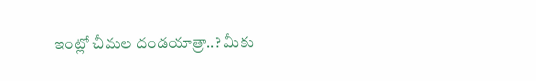ఇంట్లో చీమల దండయాత్రా..? మీకు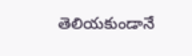తెలియకుండానే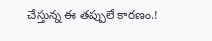చేస్తున్న ఈ తప్పులే కారణం.!